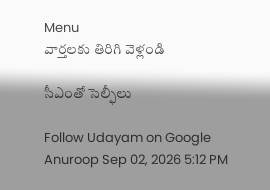Menu
వార్తలకు తిరిగి వెళ్లండి

సీఎంతో సెల్ఫీలు

Follow Udayam on Google
Anuroop Sep 02, 2026 5:12 PM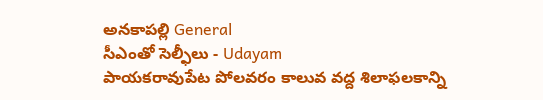అనకాపల్లి General
సీఎంతో సెల్ఫీలు - Udayam
పాయకరావుపేట పోలవరం కాలువ వద్ద శిలాఫలకాన్ని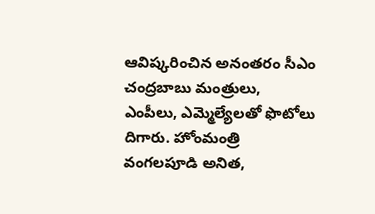ఆవిష్కరించిన అనంతరం సీఎం చంద్రబాబు మంత్రులు, ఎంపీలు, ఎమ్మెల్యేలతో ఫొటోలు దిగారు. హోంమంత్రి వంగలపూడి అనిత,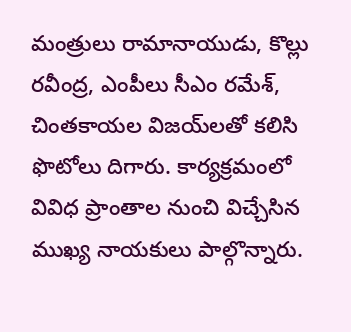మంత్రులు రామానాయుడు, కొల్లు రవీంద్ర, ఎంపీలు సీఎం రమేశ్, చింతకాయల విజయ్‌లతో కలిసి ఫొటోలు దిగారు. కార్యక్రమంలో వివిధ ప్రాంతాల నుంచి విచ్చేసిన ముఖ్య నాయకులు పాల్గొన్నారు.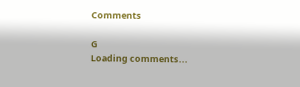Comments

G
Loading comments...